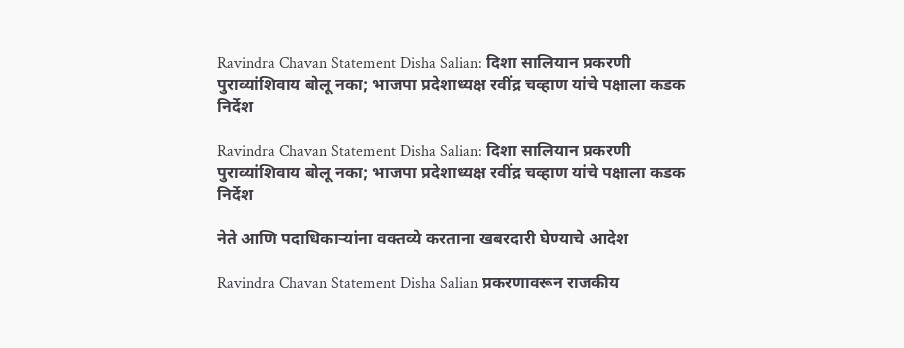Ravindra Chavan Statement Disha Salian: दिशा सालियान प्रकरणी पुराव्यांशिवाय बोलू नका; भाजपा प्रदेशाध्यक्ष रवींद्र चव्हाण यांचे पक्षाला कडक निर्देश

Ravindra Chavan Statement Disha Salian: दिशा सालियान प्रकरणी पुराव्यांशिवाय बोलू नका; भाजपा प्रदेशाध्यक्ष रवींद्र चव्हाण यांचे पक्षाला कडक निर्देश

नेते आणि पदाधिकाऱ्यांना वक्तव्ये करताना खबरदारी घेण्याचे आदेश

Ravindra Chavan Statement Disha Salian प्रकरणावरून राजकीय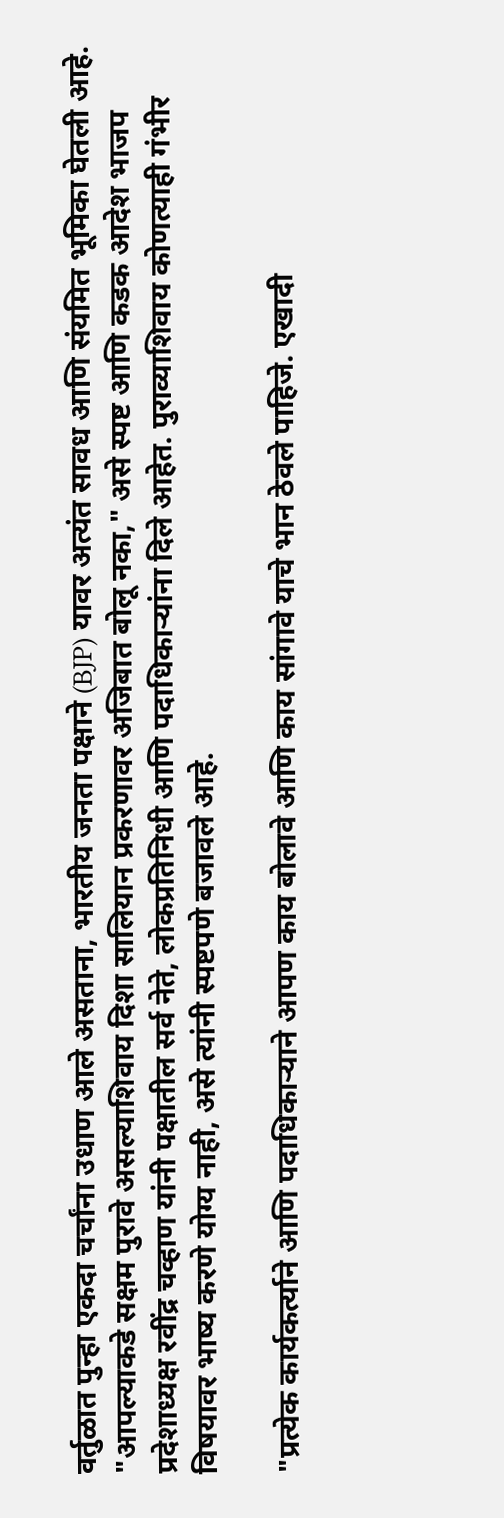वर्तुळात पुन्हा एकदा चर्चांना उधाण आले असताना, भारतीय जनता पक्षाने (BJP) यावर अत्यंत सावध आणि संयमित भूमिका घेतली आहे. "आपल्याकडे सक्षम पुरावे असल्याशिवाय दिशा सालियान प्रकरणावर अजिबात बोलू नका," असे स्पष्ट आणि कडक आदेश भाजप प्रदेशाध्यक्ष रवींद्र चव्हाण यांनी पक्षातील सर्व नेते, लोकप्रतिनिधी आणि पदाधिकाऱ्यांना दिले आहेत. पुराव्याशिवाय कोणत्याही गंभीर विषयावर भाष्य करणे योग्य नाही, असे त्यांनी स्पष्टपणे बजावले आहे.

"प्रत्येक कार्यकर्त्याने आणि पदाधिकाऱ्याने आपण काय बोलावे आणि काय सांगावे याचे भान ठेवले पाहिजे. एखादी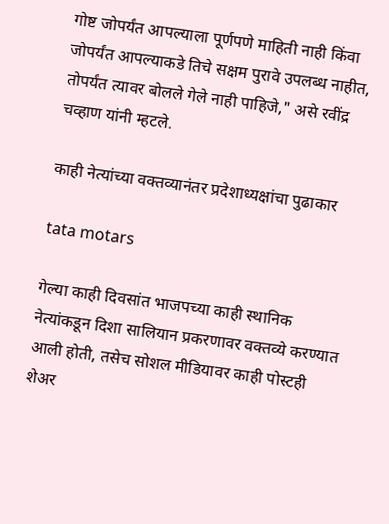गोष्ट जोपर्यंत आपल्याला पूर्णपणे माहिती नाही किंवा जोपर्यंत आपल्याकडे तिचे सक्षम पुरावे उपलब्ध नाहीत, तोपर्यंत त्यावर बोलले गेले नाही पाहिजे," असे रवींद्र चव्हाण यांनी म्हटले.

काही नेत्यांच्या वक्तव्यानंतर प्रदेशाध्यक्षांचा पुढाकार

tata motars

गेल्या काही दिवसांत भाजपच्या काही स्थानिक नेत्यांकडून दिशा सालियान प्रकरणावर वक्तव्ये करण्यात आली होती, तसेच सोशल मीडियावर काही पोस्टही शेअर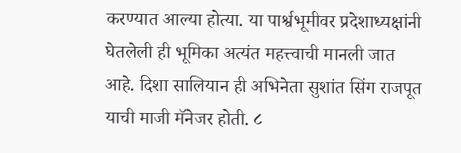करण्यात आल्या होत्या. या पार्श्वभूमीवर प्रदेशाध्यक्षांनी घेतलेली ही भूमिका अत्यंत महत्त्वाची मानली जात आहे. दिशा सालियान ही अभिनेता सुशांत सिंग राजपूत याची माजी मॅनेजर होती. ८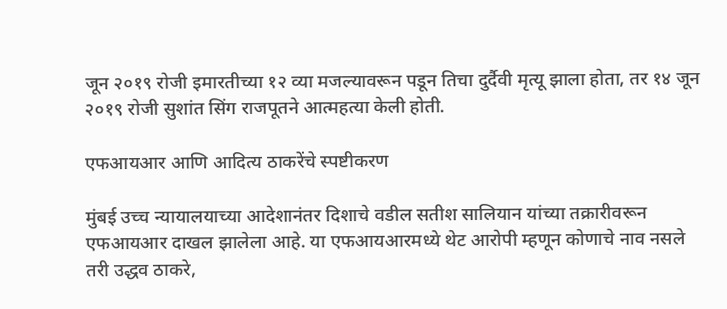जून २०१९ रोजी इमारतीच्या १२ व्या मजल्यावरून पडून तिचा दुर्दैवी मृत्यू झाला होता, तर १४ जून २०१९ रोजी सुशांत सिंग राजपूतने आत्महत्या केली होती.

एफआयआर आणि आदित्य ठाकरेंचे स्पष्टीकरण

मुंबई उच्च न्यायालयाच्या आदेशानंतर दिशाचे वडील सतीश सालियान यांच्या तक्रारीवरून एफआयआर दाखल झालेला आहे. या एफआयआरमध्ये थेट आरोपी म्हणून कोणाचे नाव नसले तरी उद्धव ठाकरे,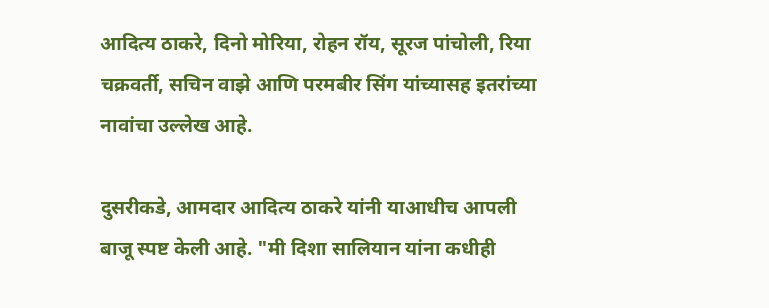आदित्य ठाकरे, दिनो मोरिया, रोहन रॉय, सूरज पांचोली, रिया चक्रवर्ती, सचिन वाझे आणि परमबीर सिंग यांच्यासह इतरांच्या नावांचा उल्लेख आहे.

दुसरीकडे, आमदार आदित्य ठाकरे यांनी याआधीच आपली बाजू स्पष्ट केली आहे. "मी दिशा सालियान यांना कधीही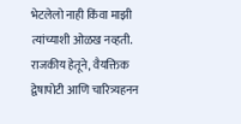भेटलेलो नाही किंवा माझी त्यांच्याशी ओळख नव्हती. राजकीय हेतूने, वैयक्तिक द्वेषापोटी आणि चारित्र्यहनन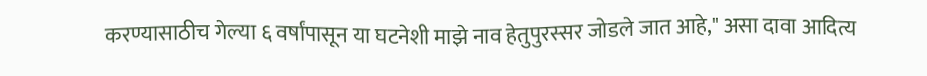करण्यासाठीच गेल्या ६ वर्षांपासून या घटनेशी माझे नाव हेतुपुरस्सर जोडले जात आहे," असा दावा आदित्य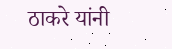ठाकरे यांनी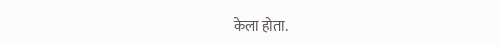केला होता.